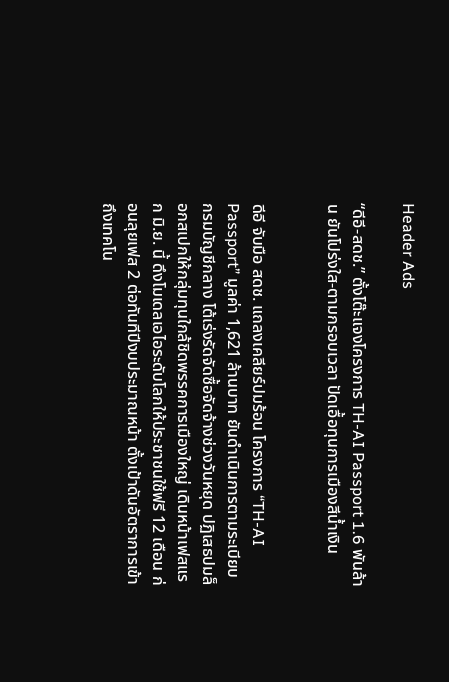Header Ads

“ดีอี-สดช.” ตั้งโต๊ะแจงโครงการ TH-AI Passport 1.6 พันล้าน ยันโปร่งใส-ตามกรอบเวลา ปัดเอื้อทุนการเมืองสีน้ำเงิน


ดีอี จับมือ สดช. แถลงเคลียร์ปมร้อน โครงการ “TH-AI Passport” มูลค่า 1,621 ล้านบาท ยันดำเนินการตามระเบียบกรมบัญชีกลาง โต้เร่งรัดจัดซื้อจัดจ้างช่วงวันหยุด ปฏิเสธปมล็อกสเปกให้กลุ่มทุนใกล้ชิดพรรคการเมืองใหญ่ เดินหน้าเฟสแรก มิ.ย. นี้ ดึงโมเดลเอไอระดับโลกให้ประชาชนใช้ฟรี 12 เดือน ก่อนลุยเฟส 2 ต่อทันทีปีงบประมาณหน้า ตั้งเป้าดันอัตราการเข้าถึงเทคโน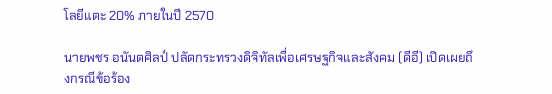โลยีแตะ 20% ภายในปี 2570

นายพชร อนันตศิลป์ ปลัดกระทรวงดิจิทัลเพื่อเศรษฐกิจและสังคม (ดีอี) เปิดเผยถึงกรณีข้อร้อง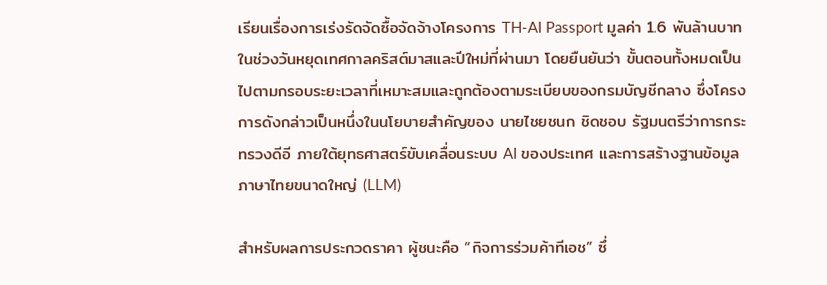เรียนเรื่องการเร่งรัดจัดซื้อจัดจ้างโครงการ TH-AI Passport มูลค่า 1.6 พันล้านบาท ในช่วงวันหยุดเทศกาลคริสต์มาสและปีใหม่ที่ผ่านมา โดยยืนยันว่า ขั้นตอนทั้งหมดเป็นไปตามกรอบระยะเวลาที่เหมาะสมและถูกต้องตามระเบียบของกรมบัญชีกลาง ซึ่งโครงการดังกล่าวเป็นหนึ่งในนโยบายสำคัญของ นายไชยชนก ชิดชอบ รัฐมนตรีว่าการกระทรวงดีอี ภายใต้ยุทธศาสตร์ขับเคลื่อนระบบ AI ของประเทศ และการสร้างฐานข้อมูลภาษาไทยขนาดใหญ่ (LLM)

สำหรับผลการประกวดราคา ผู้ชนะคือ “กิจการร่วมค้าทีเอช” ซึ่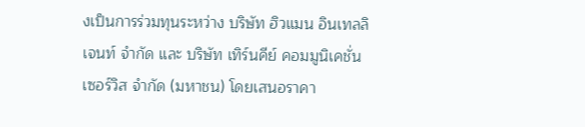งเป็นการร่วมทุนระหว่าง บริษัท ฮิวแมน อินเทลลิเจนท์ จำกัด และ บริษัท เทิร์นคีย์ คอมมูนิเคชั่น เซอร์วิส จำกัด (มหาชน) โดยเสนอราคา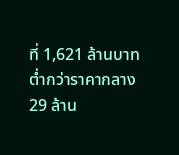ที่ 1,621 ล้านบาท ต่ำกว่าราคากลาง 29 ล้าน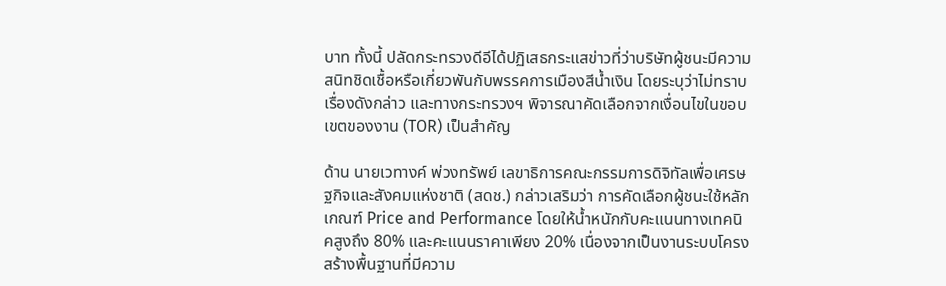บาท ทั้งนี้ ปลัดกระทรวงดีอีได้ปฏิเสธกระแสข่าวที่ว่าบริษัทผู้ชนะมีความสนิทชิดเชื้อหรือเกี่ยวพันกับพรรคการเมืองสีน้ำเงิน โดยระบุว่าไม่ทราบเรื่องดังกล่าว และทางกระทรวงฯ พิจารณาคัดเลือกจากเงื่อนไขในขอบเขตของงาน (TOR) เป็นสำคัญ

ด้าน นายเวทางค์ พ่วงทรัพย์ เลขาธิการคณะกรรมการดิจิทัลเพื่อเศรษฐกิจและสังคมแห่งชาติ (สดช.) กล่าวเสริมว่า การคัดเลือกผู้ชนะใช้หลักเกณฑ์ Price and Performance โดยให้น้ำหนักกับคะแนนทางเทคนิคสูงถึง 80% และคะแนนราคาเพียง 20% เนื่องจากเป็นงานระบบโครงสร้างพื้นฐานที่มีความ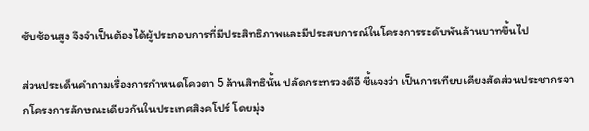ซับซ้อนสูง จึงจำเป็นต้องได้ผู้ประกอบการที่มีประสิทธิภาพและมีประสบการณ์ในโครงการระดับพันล้านบาทขึ้นไป

ส่วนประเด็นคำถามเรื่องการกำหนดโควตา 5 ล้านสิทธินั้น ปลัดกระทรวงดีอี ชี้แจงว่า เป็นการเทียบเคียงสัดส่วนประชากรจากโครงการลักษณะเดียวกันในประเทศสิงคโปร์ โดยมุ่ง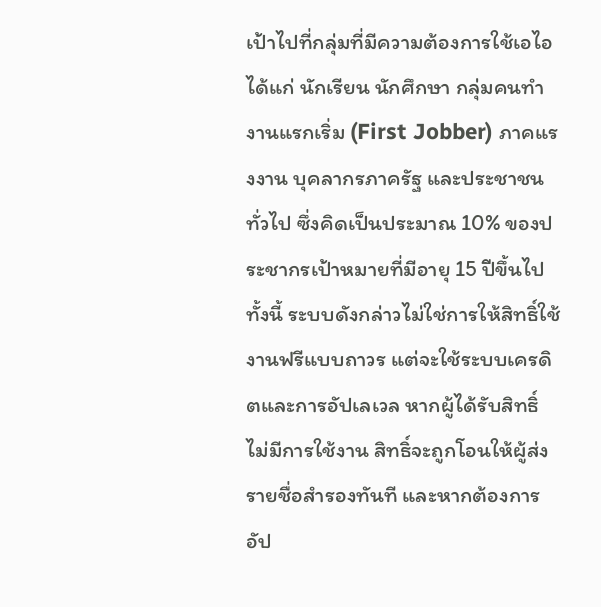เป้าไปที่กลุ่มที่มีความต้องการใช้เอไอ ได้แก่ นักเรียน นักศึกษา กลุ่มคนทำงานแรกเริ่ม (First Jobber) ภาคแรงงาน บุคลากรภาครัฐ และประชาชนทั่วไป ซึ่งคิดเป็นประมาณ 10% ของประชากรเป้าหมายที่มีอายุ 15 ปีขึ้นไป ทั้งนี้ ระบบดังกล่าวไม่ใช่การให้สิทธิ์ใช้งานฟรีแบบถาวร แต่จะใช้ระบบเครดิตและการอัปเลเวล หากผู้ได้รับสิทธิ์ไม่มีการใช้งาน สิทธิ์จะถูกโอนให้ผู้ส่งรายชื่อสำรองทันที และหากต้องการอัป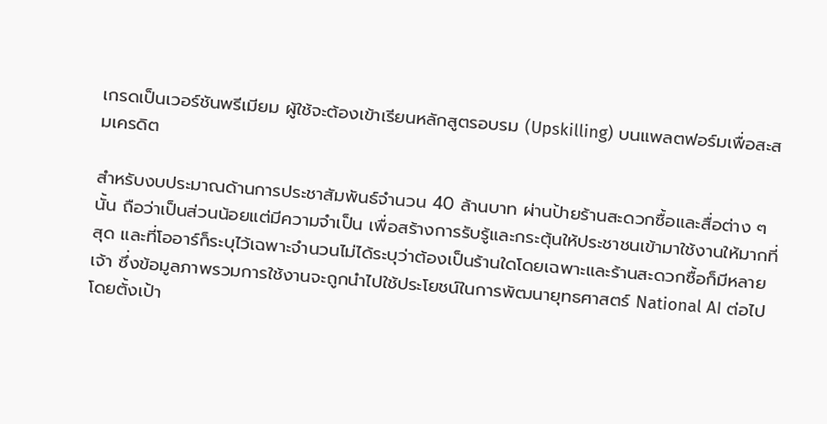เกรดเป็นเวอร์ชันพรีเมียม ผู้ใช้จะต้องเข้าเรียนหลักสูตรอบรม (Upskilling) บนแพลตฟอร์มเพื่อสะสมเครดิต

สำหรับงบประมาณด้านการประชาสัมพันธ์จำนวน 40 ล้านบาท ผ่านป้ายร้านสะดวกซื้อและสื่อต่าง ๆ นั้น ถือว่าเป็นส่วนน้อยแต่มีความจำเป็น เพื่อสร้างการรับรู้และกระตุ้นให้ประชาชนเข้ามาใช้งานให้มากที่สุด และที่โออาร์ก็ระบุไว้เฉพาะจำนวนไม่ได้ระบุว่าต้องเป็นร้านใดโดยเฉพาะและร้านสะดวกซื้อก็มีหลายเจ้า ซึ่งข้อมูลภาพรวมการใช้งานจะถูกนำไปใช้ประโยชน์ในการพัฒนายุทธศาสตร์ National AI ต่อไป โดยตั้งเป้า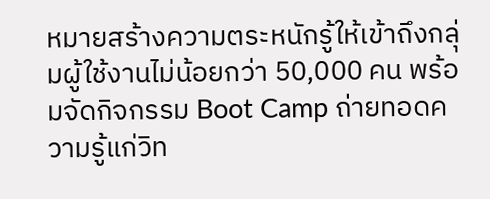หมายสร้างความตระหนักรู้ให้เข้าถึงกลุ่มผู้ใช้งานไม่น้อยกว่า 50,000 คน พร้อมจัดกิจกรรม Boot Camp ถ่ายทอดความรู้แก่วิท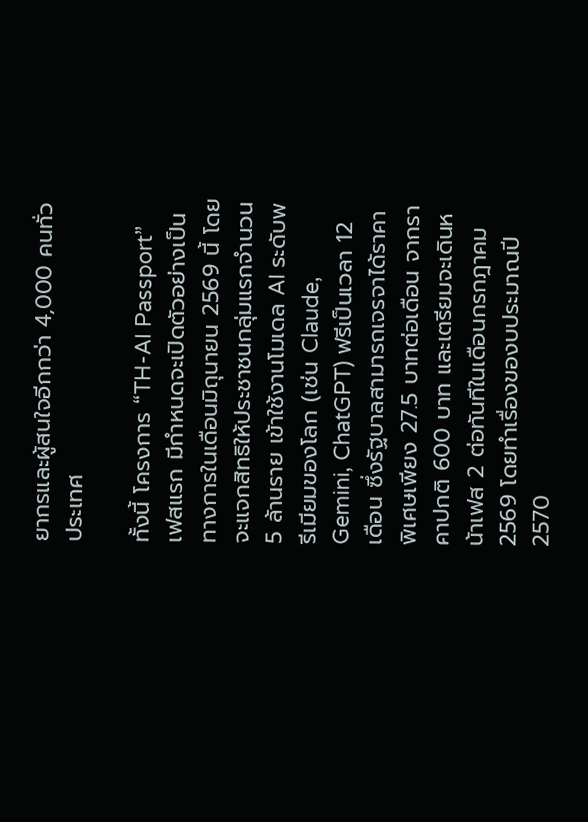ยากรและผู้สนใจอีกกว่า 4,000 คนทั่วประเทศ

ทั้งนี้ โครงการ “TH-AI Passport” เฟสแรก มีกำหนดจะเปิดตัวอย่างเป็นทางการในเดือนมิถุนายน 2569 นี้ โดยจะแจกสิทธิให้ประชาชนกลุ่มแรกจำนวน 5 ล้านราย เข้าใช้งานโมเดล AI ระดับพรีเมียมของโลก (เช่น Claude, Gemini, ChatGPT) ฟรีเป็นเวลา 12 เดือน ซึ่งรัฐบาลสามารถเจรจาได้ราคาพิเศษเพียง 27.5 บาทต่อเดือน จากราคาปกติ 600 บาท และเตรียมจะเดินหน้าเฟส 2 ต่อทันทีในเดือนกรกฎาคม 2569 โดยทำเรื่องของบประมาณปี 2570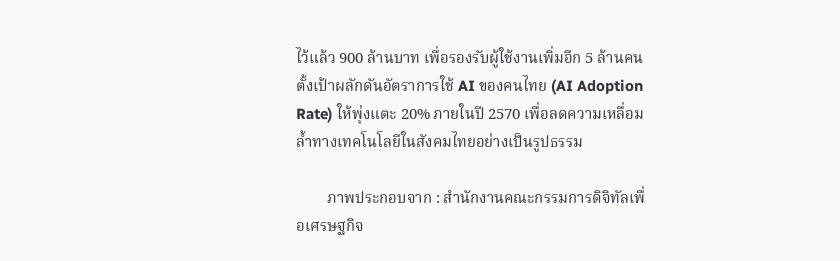ไว้แล้ว 900 ล้านบาท เพื่อรองรับผู้ใช้งานเพิ่มอีก 5 ล้านคน ตั้งเป้าผลักดันอัตราการใช้ AI ของคนไทย (AI Adoption Rate) ให้พุ่งแตะ 20% ภายในปี 2570 เพื่อลดความเหลื่อมล้ำทางเทคโนโลยีในสังคมไทยอย่างเป็นรูปธรรม

        ภาพประกอบจาก : สำนักงานคณะกรรมการดิจิทัลเพื่อเศรษฐกิจ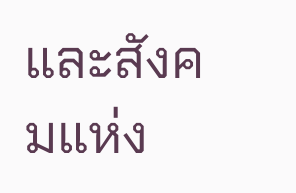และสังคมแห่ง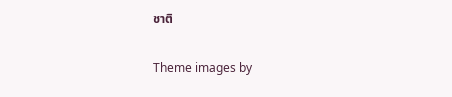ชาติ

Theme images by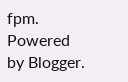fpm. Powered by Blogger.